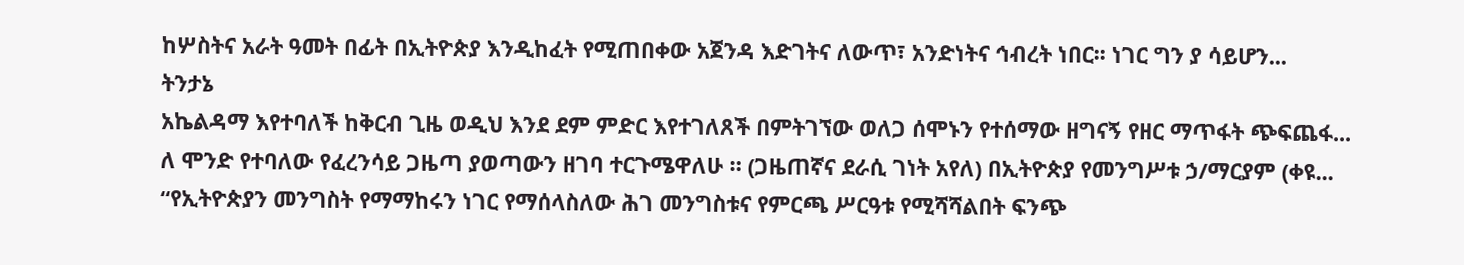ከሦስትና አራት ዓመት በፊት በኢትዮጵያ እንዲከፈት የሚጠበቀው አጀንዳ እድገትና ለውጥ፣ አንድነትና ኅብረት ነበር፡፡ ነገር ግን ያ ሳይሆን...
ትንታኔ
አኬልዳማ እየተባለች ከቅርብ ጊዜ ወዲህ እንደ ደም ምድር እየተገለጸች በምትገኘው ወለጋ ሰሞኑን የተሰማው ዘግናኝ የዘር ማጥፋት ጭፍጨፋ...
ለ ሞንድ የተባለው የፈረንሳይ ጋዜጣ ያወጣውን ዘገባ ተርጉሜዋለሁ ። (ጋዜጠኛና ደራሲ ገነት አየለ) በኢትዮጵያ የመንግሥቱ ኃ/ማርያም (ቀዩ...
“የኢትዮጵያን መንግስት የማማከሩን ነገር የማሰላስለው ሕገ መንግስቱና የምርጫ ሥርዓቱ የሚሻሻልበት ፍንጭ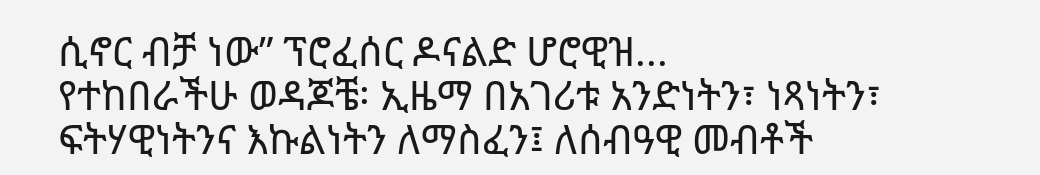ሲኖር ብቻ ነው” ፕሮፈሰር ዶናልድ ሆሮዊዝ...
የተከበራችሁ ወዳጆቼ፡ ኢዜማ በአገሪቱ አንድነትን፣ ነጻነትን፣ ፍትሃዊነትንና እኩልነትን ለማስፈን፤ ለሰብዓዊ መብቶች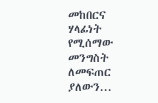መከበርና ሃላፊነት የሚሰማው መንግስት ለመፍጠር ያለውን...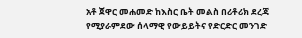አቶ ጀዋር መሐመድ ከእስር ቤት መልስ በሪቶሪክ ደረጃ የሚያራምደው ሰላማዊ የውይይትና የድርድር መንገድ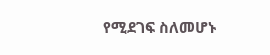የሚደገፍ ስለመሆኑ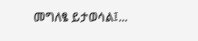መግለፄ ይታወሳል፤...